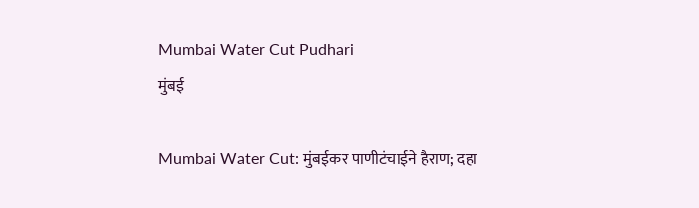Mumbai Water Cut Pudhari
मुंबई

Mumbai Water Cut: मुंबईकर पाणीटंचाईने हैराण; दहा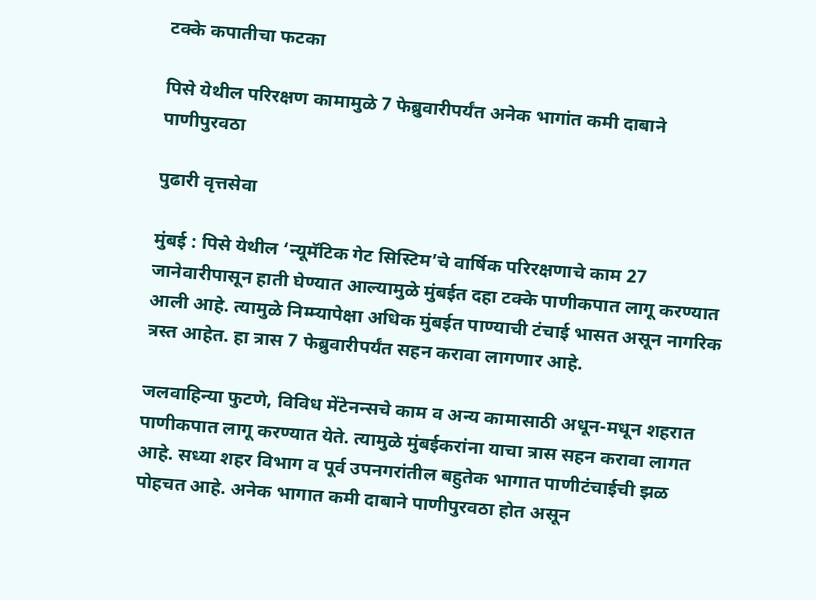टक्के कपातीचा फटका

पिसे येथील परिरक्षण कामामुळे 7 फेब्रुवारीपर्यंत अनेक भागांत कमी दाबाने पाणीपुरवठा

पुढारी वृत्तसेवा

मुंबई : पिसे येथील ‌‘न्यूमॅटिक गेट सिस्टिम‌’चे वार्षिक परिरक्षणाचे काम 27 जानेवारीपासून हाती घेण्यात आल्यामुळे मुंबईत दहा टक्के पाणीकपात लागू करण्यात आली आहे. त्यामुळे निम्म्यापेक्षा अधिक मुंबईत पाण्याची टंचाई भासत असून नागरिक त्रस्त आहेत. हा त्रास 7 फेब्रुवारीपर्यंत सहन करावा लागणार आहे.

जलवाहिन्या फुटणे, विविध मेंटेनन्सचे काम व अन्य कामासाठी अधून-मधून शहरात पाणीकपात लागू करण्यात येते. त्यामुळे मुंबईकरांना याचा त्रास सहन करावा लागत आहे. सध्या शहर विभाग व पूर्व उपनगरांतील बहुतेक भागात पाणीटंचाईची झळ पोहचत आहे. अनेक भागात कमी दाबाने पाणीपुरवठा होत असून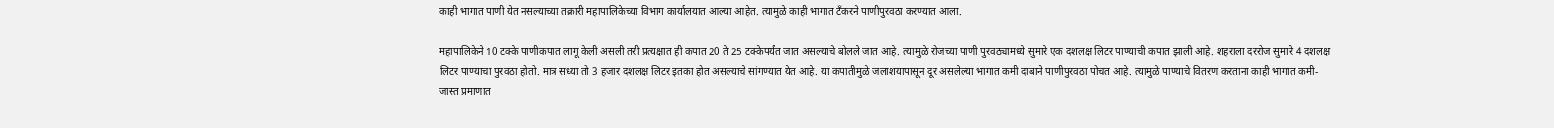काही भागात पाणी येत नसल्याच्या तक्रारी महापालिकेच्या विभाग कार्यालयात आल्या आहेत. त्यामुळे काही भागात टँकरने पाणीपुरवठा करण्यात आला.

महापालिकेने 10 टक्के पाणीकपात लागू केली असली तरी प्रत्यक्षात ही कपात 20 ते 25 टक्केपर्यंत जात असल्याचे बोलले जात आहे. त्यामुळे रोजच्या पाणी पुरवठ्यामध्ये सुमारे एक दशलक्ष लिटर पाण्याची कपात झाली आहे. शहराला दररोज सुमारे 4 दशलक्ष लिटर पाण्याचा पुरवठा होतो. मात्र सध्या तो 3 हजार दशलक्ष लिटर इतका होत असल्याचे सांगण्यात येत आहे. या कपातीमुळे जलाशयापासून दूर असलेल्या भागात कमी दाबाने पाणीपुरवठा पोचत आहे. त्यामुळे पाण्याचे वितरण करताना काही भागात कमी-जास्त प्रमाणात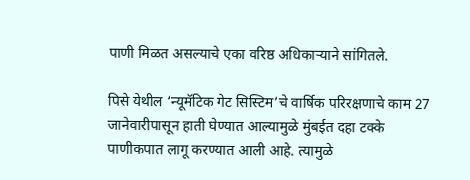पाणी मिळत असल्याचे एका वरिष्ठ अधिकाऱ्याने सांगितले.

पिसे येथील ‌‘न्यूमॅटिक गेट सिस्टिम‌’चे वार्षिक परिरक्षणाचे काम 27 जानेवारीपासून हाती घेण्यात आल्यामुळे मुंबईत दहा टक्के पाणीकपात लागू करण्यात आली आहे. त्यामुळे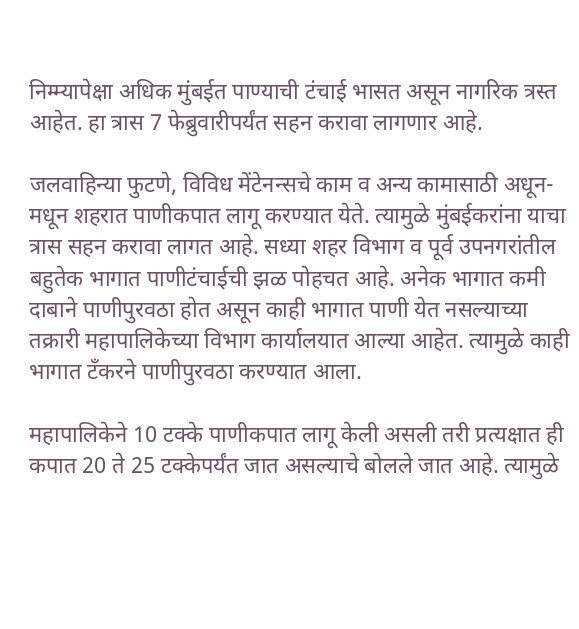निम्म्यापेक्षा अधिक मुंबईत पाण्याची टंचाई भासत असून नागरिक त्रस्त आहेत. हा त्रास 7 फेब्रुवारीपर्यंत सहन करावा लागणार आहे.

जलवाहिन्या फुटणे, विविध मेंटेनन्सचे काम व अन्य कामासाठी अधून-मधून शहरात पाणीकपात लागू करण्यात येते. त्यामुळे मुंबईकरांना याचा त्रास सहन करावा लागत आहे. सध्या शहर विभाग व पूर्व उपनगरांतील बहुतेक भागात पाणीटंचाईची झळ पोहचत आहे. अनेक भागात कमी दाबाने पाणीपुरवठा होत असून काही भागात पाणी येत नसल्याच्या तक्रारी महापालिकेच्या विभाग कार्यालयात आल्या आहेत. त्यामुळे काही भागात टँकरने पाणीपुरवठा करण्यात आला.

महापालिकेने 10 टक्के पाणीकपात लागू केली असली तरी प्रत्यक्षात ही कपात 20 ते 25 टक्केपर्यंत जात असल्याचे बोलले जात आहे. त्यामुळे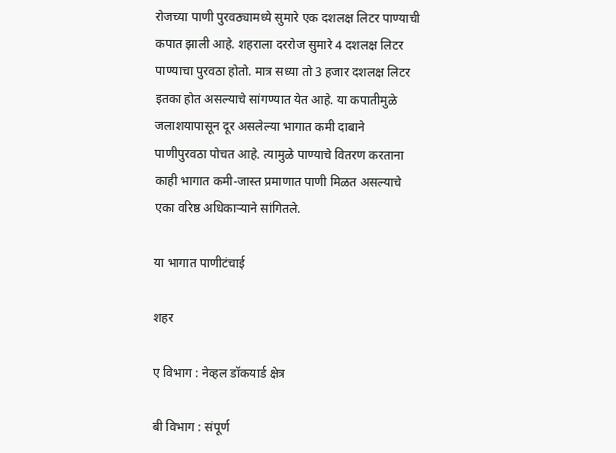रोजच्या पाणी पुरवठ्यामध्ये सुमारे एक दशलक्ष लिटर पाण्याची कपात झाली आहे. शहराला दररोज सुमारे 4 दशलक्ष लिटर पाण्याचा पुरवठा होतो. मात्र सध्या तो 3 हजार दशलक्ष लिटर इतका होत असल्याचे सांगण्यात येत आहे. या कपातीमुळे जलाशयापासून दूर असलेल्या भागात कमी दाबाने पाणीपुरवठा पोचत आहे. त्यामुळे पाण्याचे वितरण करताना काही भागात कमी-जास्त प्रमाणात पाणी मिळत असल्याचे एका वरिष्ठ अधिकाऱ्याने सांगितले.

या भागात पाणीटंचाई

शहर

ए विभाग : नेव्हल डॉकयार्ड क्षेत्र

बी विभाग : संपूर्ण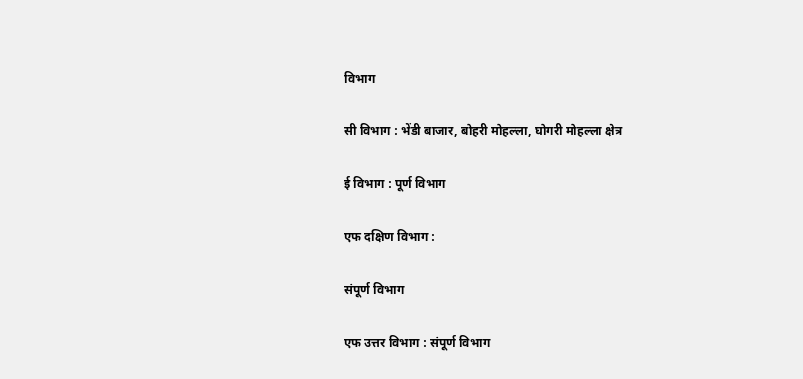विभाग

सी विभाग : भेंडी बाजार, बोहरी मोहल्ला, घोगरी मोहल्ला क्षेत्र

ई विभाग : पूर्ण विभाग

एफ दक्षिण विभाग :

संपूर्ण विभाग

एफ उत्तर विभाग : संपूर्ण विभाग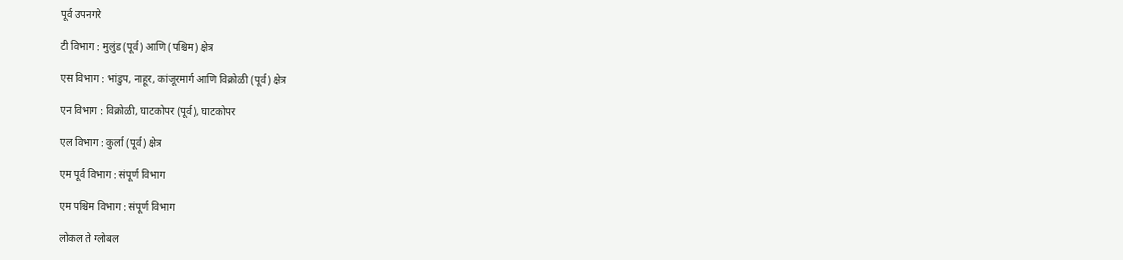पूर्व उपनगरे

टी विभाग : मुलुंड (पूर्व) आणि (पश्चिम) क्षेत्र

एस विभाग : भांडुप, नाहूर, कांजूरमार्ग आणि विक्रोळी (पूर्व) क्षेत्र

एन विभाग : विक्रोळी, घाटकोपर (पूर्व), घाटकोपर

एल विभाग : कुर्ला (पूर्व) क्षेत्र

एम पूर्व विभाग : संपूर्ण विभाग

एम पश्चिम विभाग : संपूर्ण विभाग

लोकल ते ग्लोबल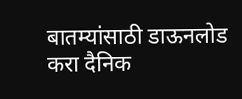बातम्यांसाठी डाऊनलोड करा दैनिक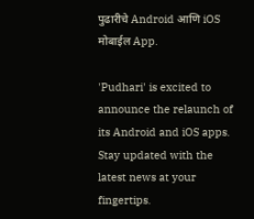पुढारीचे Android आणि iOS मोबाईल App.

'Pudhari' is excited to announce the relaunch of its Android and iOS apps. Stay updated with the latest news at your fingertips.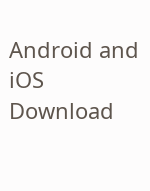Android and iOS Download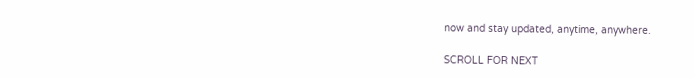now and stay updated, anytime, anywhere.

SCROLL FOR NEXT